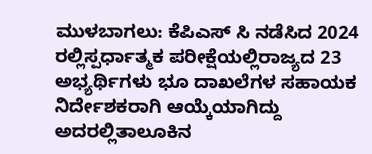ಮುಳಬಾಗಲು: ಕೆಪಿಎಸ್ ಸಿ ನಡೆಸಿದ 2024 ರಲ್ಲಿಸ್ಪರ್ಧಾತ್ಮಕ ಪರೀಕ್ಷೆಯಲ್ಲಿರಾಜ್ಯದ 23 ಅಭ್ಯರ್ಥಿಗಳು ಭೂ ದಾಖಲೆಗಳ ಸಹಾಯಕ ನಿರ್ದೇಶಕರಾಗಿ ಆಯ್ಕೆಯಾಗಿದ್ದು ಅದರಲ್ಲಿತಾಲೂಕಿನ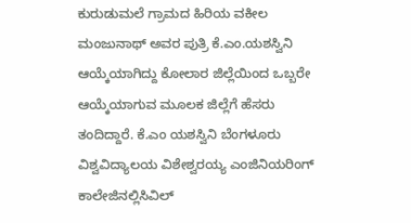ಕುರುಡುಮಲೆ ಗ್ರಾಮದ ಹಿರಿಯ ವಕೀಲ ಮಂಜುನಾಥ್ ಅವರ ಪುತ್ರಿ ಕೆ.ಎಂ.ಯಶಸ್ವಿನಿ ಆಯ್ಕೆಯಾಗಿದ್ದು ಕೋಲಾರ ಜಿಲ್ಲೆಯಿಂದ ಒಬ್ಬರೇ ಆಯ್ಕೆಯಾಗುವ ಮೂಲಕ ಜಿಲ್ಲೆಗೆ ಹೆಸರು ತಂದಿದ್ದಾರೆ. ಕೆ.ಎಂ ಯಶಸ್ವಿನಿ ಬೆಂಗಳೂರು ವಿಶ್ವವಿದ್ಯಾಲಯ ವಿಶೇಶ್ವರಯ್ಯ ಎಂಜಿನಿಯರಿಂಗ್ ಕಾಲೇಜಿನಲ್ಲಿಸಿವಿಲ್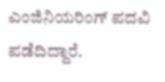ಎಂಜಿನಿಯರಿಂಗ್ ಪದವಿ ಪಡೆದಿದ್ದಾರೆ.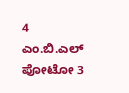4 ಎಂ.ಬಿ.ಎಲ್ ಪೋಟೋ 3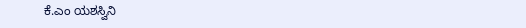ಕೆ.ಎಂ ಯಶಸ್ವಿನಿ